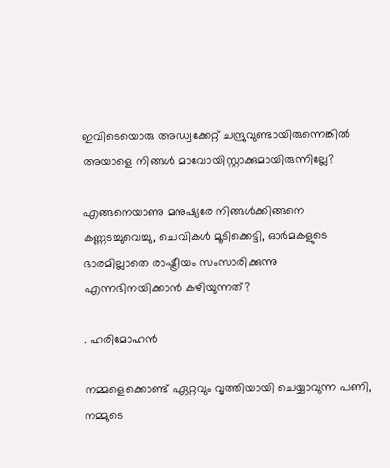ഇവിടെയൊരു അഡ്വക്കേറ്റ് ചന്ദ്രുവുണ്ടായിരുന്നെങ്കിൽ അയാളെ നിങ്ങൾ മാവോയിസ്റ്റാക്കുമായിരുന്നില്ലേ?

എങ്ങനെയാണു മനുഷ്യരേ നിങ്ങൾക്കിങ്ങനെ കണ്ണടച്ചുവെച്ചു, ചെവികൾ മൂടിക്കെട്ടി, ഓർമകളുടെ ഭാരമില്ലാതെ രാഷ്ട്രീയം സംസാരിക്കുന്നു എന്നഭിനയിക്കാൻ കഴിയുന്നത്?

. ഹരിമോഹൻ

നമ്മളെക്കൊണ്ട് ഏറ്റവും വൃത്തിയായി ചെയ്യാവുന്ന പണി, നമ്മുടെ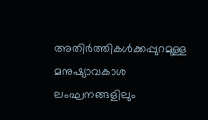അതിർത്തികൾക്കപ്പുറമുള്ള മനുഷ്യാവകാശ ലംഘനങ്ങളിലും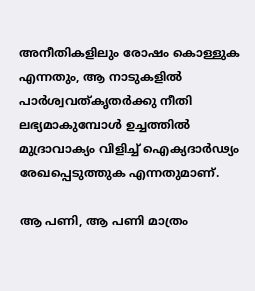അനീതികളിലും രോഷം കൊള്ളുക എന്നതും, ആ നാടുകളിൽ പാർശ്വവത്കൃതർക്കു നീതി ലഭ്യമാകുമ്പോൾ ഉച്ചത്തിൽ മുദ്രാവാക്യം വിളിച്ച് ഐക്യദാർഢ്യം രേഖപ്പെടുത്തുക എന്നതുമാണ്.

ആ പണി, ആ പണി മാത്രം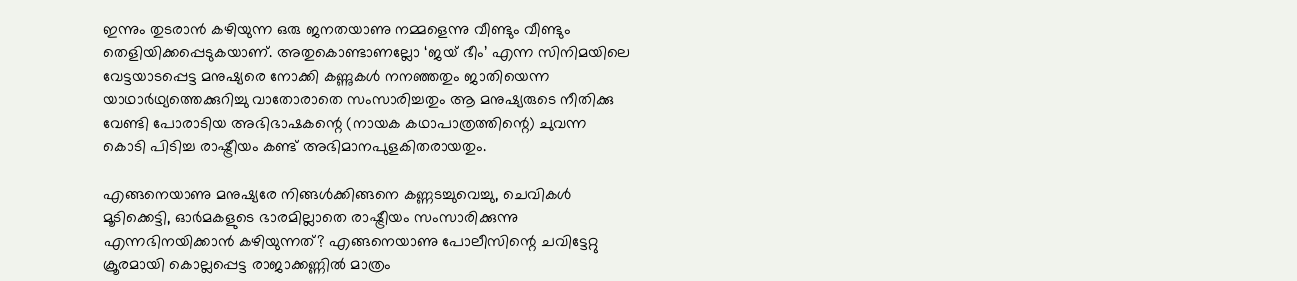ഇന്നും തുടരാൻ കഴിയുന്ന ഒരു ജനതയാണു നമ്മളെന്നു വീണ്ടും വീണ്ടും തെളിയിക്കപ്പെടുകയാണ്. അതുകൊണ്ടാണല്ലോ ‘ജയ് ഭീം’ എന്ന സിനിമയിലെ വേട്ടയാടപ്പെട്ട മനുഷ്യരെ നോക്കി കണ്ണുകൾ നനഞ്ഞതും ജാതിയെന്ന യാഥാർഥ്യത്തെക്കുറിച്ചു വാതോരാതെ സംസാരിച്ചതും ആ മനുഷ്യരുടെ നീതിക്കു വേണ്ടി പോരാടിയ അഭിഭാഷകന്റെ (നായക കഥാപാത്രത്തിന്റെ) ചുവന്ന കൊടി പിടിച്ച രാഷ്ട്രീയം കണ്ട് അഭിമാനപുളകിതരായതും.

എങ്ങനെയാണു മനുഷ്യരേ നിങ്ങൾക്കിങ്ങനെ കണ്ണടച്ചുവെച്ചു, ചെവികൾ മൂടിക്കെട്ടി, ഓർമകളുടെ ഭാരമില്ലാതെ രാഷ്ട്രീയം സംസാരിക്കുന്നു എന്നഭിനയിക്കാൻ കഴിയുന്നത്? എങ്ങനെയാണു പോലീസിന്റെ ചവിട്ടേറ്റു ക്രൂരമായി കൊല്ലപ്പെട്ട രാജാക്കണ്ണിൽ മാത്രം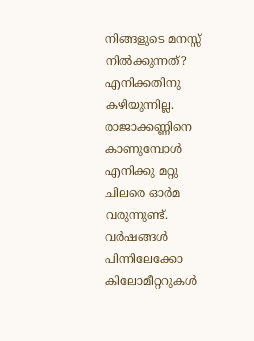നിങ്ങളുടെ മനസ്സ് നിൽക്കുന്നത്? എനിക്കതിനു കഴിയുന്നില്ല. രാജാക്കണ്ണിനെ കാണുമ്പോൾ എനിക്കു മറ്റു ചിലരെ ഓർമ വരുന്നുണ്ട്. വർഷങ്ങൾ പിന്നിലേക്കോ കിലോമീറ്ററുകൾ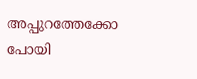അപ്പുറത്തേക്കോ പോയി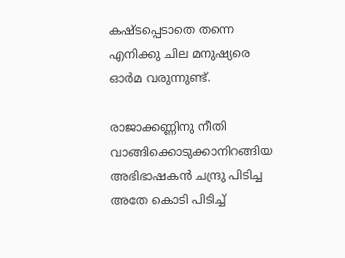കഷ്ടപ്പെടാതെ തന്നെ എനിക്കു ചില മനുഷ്യരെ ഓർമ വരുന്നുണ്ട്.

രാജാക്കണ്ണിനു നീതി വാങ്ങിക്കൊടുക്കാനിറങ്ങിയ അഭിഭാഷകൻ ചന്ദ്രു പിടിച്ച അതേ കൊടി പിടിച്ച്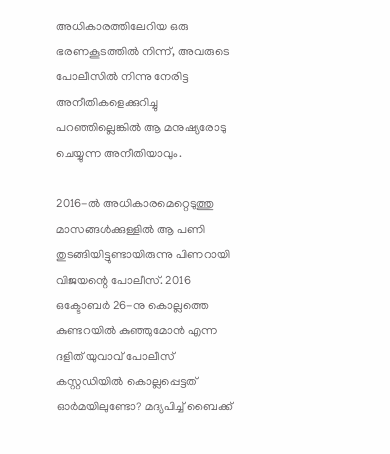അധികാരത്തിലേറിയ ഒരു ഭരണകൂടത്തിൽ നിന്ന്, അവരുടെ പോലീസിൽ നിന്നു നേരിട്ട അനീതികളെക്കുറിച്ചു പറഞ്ഞില്ലെങ്കിൽ ആ മനുഷ്യരോടു ചെയ്യുന്ന അനീതിയാവും.

2016-ൽ അധികാരമെറ്റെടുത്തു മാസങ്ങൾക്കുള്ളിൽ ആ പണി തുടങ്ങിയിട്ടുണ്ടായിരുന്നു പിണറായി വിജയന്റെ പോലീസ്. 2016 ഒക്ടോബര്‍ 26-നു കൊല്ലത്തെ കുണ്ടറയില്‍ കുഞ്ഞുമോൻ എന്ന ദളിത്‌ യുവാവ് പോലീസ് കസ്റ്റഡിയിൽ കൊല്ലപ്പെട്ടത് ഓർമയിലുണ്ടോ? മദ്യപിച്ച് ബൈക്ക്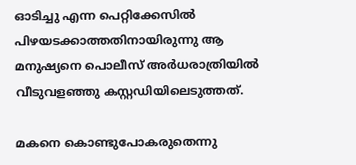ഓടിച്ചു എന്ന പെറ്റിക്കേസില്‍ പിഴയടക്കാത്തതിനായിരുന്നു ആ മനുഷ്യനെ പൊലീസ് അര്‍ധരാത്രിയില്‍ വീടുവളഞ്ഞു കസ്റ്റഡിയിലെടുത്തത്.

മകനെ കൊണ്ടുപോകരുതെന്നു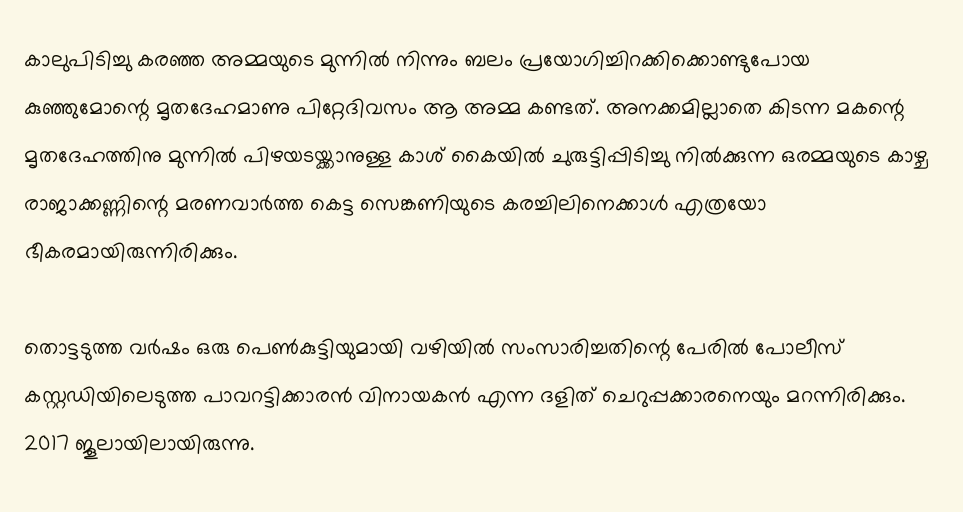കാലുപിടിച്ചു കരഞ്ഞ അമ്മയുടെ മുന്നിൽ നിന്നും ബലം പ്രയോഗിച്ചിറക്കിക്കൊണ്ടുപോയ കുഞ്ഞുമോന്റെ മൃതദേഹമാണു പിറ്റേദിവസം ആ അമ്മ കണ്ടത്. അനക്കമില്ലാതെ കിടന്ന മകന്റെ മൃതദേഹത്തിനു മുന്നിൽ പിഴയടയ്ക്കാനുള്ള കാശ് കൈയിൽ ചുരുട്ടിപ്പിടിച്ചു നിൽക്കുന്ന ഒരമ്മയുടെ കാഴ്ച രാജാക്കണ്ണിന്റെ മരണവാർത്ത കെട്ട സെങ്കണിയുടെ കരച്ചിലിനെക്കാൾ എത്രയോ ഭീകരമായിരുന്നിരിക്കും.

തൊട്ടടുത്ത വർഷം ഒരു പെൺകുട്ടിയുമായി വഴിയിൽ സംസാരിച്ചതിന്റെ പേരിൽ പോലീസ് കസ്റ്റഡിയിലെടുത്ത പാവറട്ടിക്കാരൻ വിനായകൻ എന്ന ദളിത്‌ ചെറുപ്പക്കാരനെയും മറന്നിരിക്കും. 2017 ജൂലായിലായിരുന്നു.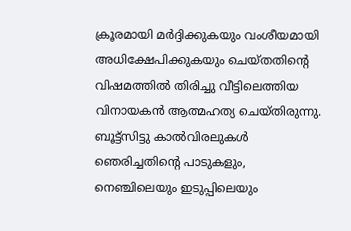ക്രൂരമായി മർദ്ദിക്കുകയും വംശീയമായി അധിക്ഷേപിക്കുകയും ചെയ്തതിന്റെ വിഷമത്തിൽ തിരിച്ചു വീട്ടിലെത്തിയ വിനായകന്‍ ആത്മഹത്യ ചെയ്തിരുന്നു. ബൂട്ട്സിട്ടു കാല്‍വിരലുകള്‍ ഞെരിച്ചതിന്റെ പാടുകളും, നെഞ്ചിലെയും ഇടുപ്പിലെയും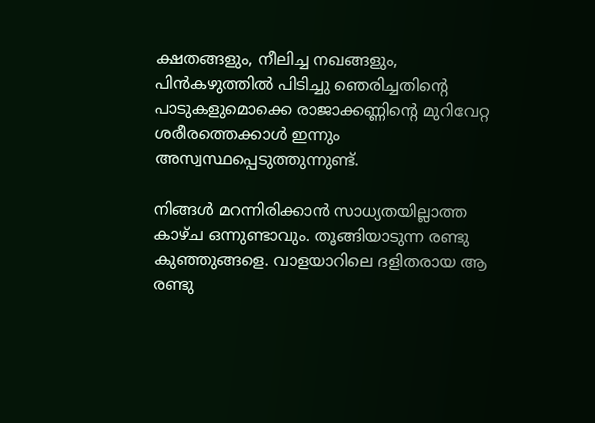ക്ഷതങ്ങളും, നീലിച്ച നഖങ്ങളും, പിന്‍കഴുത്തില്‍ പിടിച്ചു ഞെരിച്ചതിന്റെ പാടുകളുമൊക്കെ രാജാക്കണ്ണിന്റെ മുറിവേറ്റ ശരീരത്തെക്കാൾ ഇന്നും അസ്വസ്ഥപ്പെടുത്തുന്നുണ്ട്.

നിങ്ങൾ മറന്നിരിക്കാൻ സാധ്യതയില്ലാത്ത കാഴ്ച ഒന്നുണ്ടാവും. തൂങ്ങിയാടുന്ന രണ്ടു കുഞ്ഞുങ്ങളെ. വാളയാറിലെ ദളിതരായ ആ രണ്ടു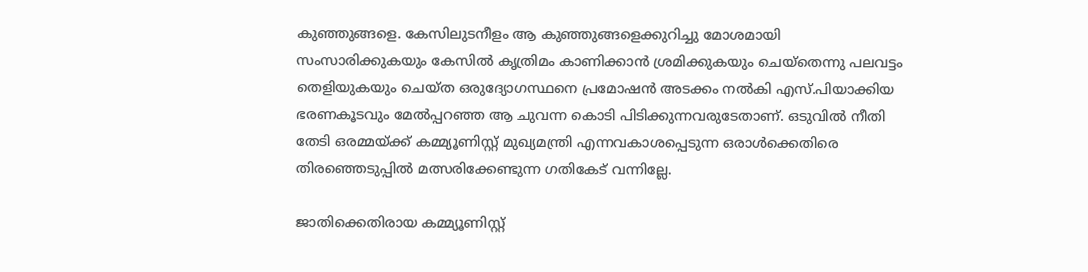കുഞ്ഞുങ്ങളെ. കേസിലുടനീളം ആ കുഞ്ഞുങ്ങളെക്കുറിച്ചു മോശമായി സംസാരിക്കുകയും കേസിൽ കൃത്രിമം കാണിക്കാൻ ശ്രമിക്കുകയും ചെയ്തെന്നു പലവട്ടം തെളിയുകയും ചെയ്ത ഒരുദ്യോഗസ്ഥനെ പ്രമോഷൻ അടക്കം നൽകി എസ്.പിയാക്കിയ ഭരണകൂടവും മേൽപ്പറഞ്ഞ ആ ചുവന്ന കൊടി പിടിക്കുന്നവരുടേതാണ്. ഒടുവിൽ നീതി തേടി ഒരമ്മയ്ക്ക് കമ്മ്യൂണിസ്റ്റ് മുഖ്യമന്ത്രി എന്നവകാശപ്പെടുന്ന ഒരാൾക്കെതിരെ തിരഞ്ഞെടുപ്പിൽ മത്സരിക്കേണ്ടുന്ന ഗതികേട് വന്നില്ലേ.

ജാതിക്കെതിരായ കമ്മ്യൂണിസ്റ്റ്‌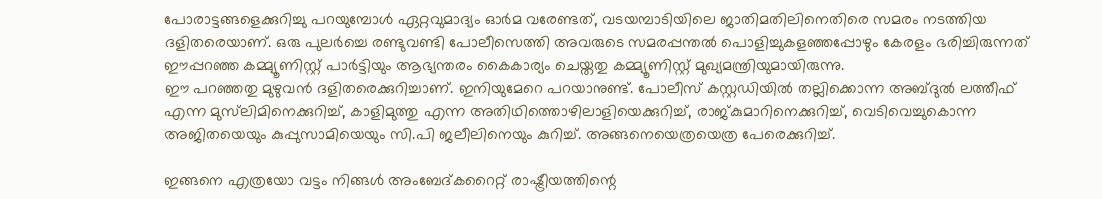പോരാട്ടങ്ങളെക്കുറിച്ചു പറയുമ്പോൾ ഏറ്റവുമാദ്യം ഓർമ വരേണ്ടത്, വടയമ്പാടിയിലെ ജാതിമതിലിനെതിരെ സമരം നടത്തിയ ദളിതരെയാണ്. ഒരു പുലർച്ചെ രണ്ടുവണ്ടി പോലീസെത്തി അവരുടെ സമരപ്പന്തൽ പൊളിച്ചുകളഞ്ഞപ്പോഴും കേരളം ഭരിച്ചിരുന്നത് ഈപ്പറഞ്ഞ കമ്മ്യൂണിസ്റ്റ്‌ പാർട്ടിയും ആഭ്യന്തരം കൈകാര്യം ചെയ്തതു കമ്മ്യൂണിസ്റ്റ്‌ മുഖ്യമന്ത്രിയുമായിരുന്നു.
ഈ പറഞ്ഞതു മുഴുവൻ ദളിതരെക്കുറിച്ചാണ്. ഇനിയുമേറെ പറയാനുണ്ട്. പോലീസ് കസ്റ്റഡിയിൽ തല്ലിക്കൊന്ന അബ്ദുൽ ലത്തീഫ് എന്ന മുസ്‌ലിമിനെക്കുറിച്ച്, കാളിമുത്തു എന്ന അതിഥിത്തൊഴിലാളിയെക്കുറിച്ച്, രാജ്കുമാറിനെക്കുറിച്ച്, വെടിവെച്ചുകൊന്ന അജിതയെയും കുപ്പുസാമിയെയും സി.പി ജലീലിനെയും കുറിച്ച്. അങ്ങനെയെത്രയെത്ര പേരെക്കുറിച്ച്.

ഇങ്ങനെ എത്രയോ വട്ടം നിങ്ങൾ അംബേദ്കറൈറ്റ് രാഷ്ട്രീയത്തിന്റെ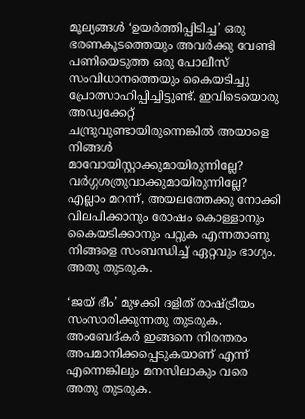മൂല്യങ്ങൾ ‘ഉയർത്തിപ്പിടിച്ച’ ഒരു ഭരണകൂടത്തെയും അവർക്കു വേണ്ടി പണിയെടുത്ത ഒരു പോലീസ് സംവിധാനത്തെയും കൈയടിച്ചു പ്രോത്സാഹിപ്പിച്ചിട്ടുണ്ട്. ഇവിടെയൊരു അഡ്വക്കേറ്റ് ചന്ദ്രുവുണ്ടായിരുന്നെങ്കിൽ അയാളെ നിങ്ങൾ മാവോയിസ്റ്റാക്കുമായിരുന്നില്ലേ? വർഗ്ഗശത്രുവാക്കുമായിരുന്നില്ലേ? എല്ലാം മറന്ന്, അയലത്തേക്കു നോക്കി വിലപിക്കാനും രോഷം കൊള്ളാനും കൈയടിക്കാനും പറ്റുക എന്നതാണു നിങ്ങളെ സംബന്ധിച്ച് ഏറ്റവും ഭാഗ്യം. അതു തുടരുക.

‘ജയ് ഭീം’ മുഴക്കി ദളിത്‌ രാഷ്ട്രീയം സംസാരിക്കുന്നതു തുടരുക. അംബേദ്കർ ഇങ്ങനെ നിരന്തരം അപമാനിക്കപ്പെടുകയാണ് എന്ന് എന്നെങ്കിലും മനസിലാകും വരെ അതു തുടരുക.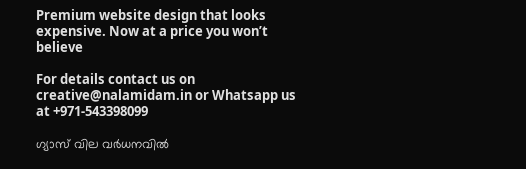Premium website design that looks expensive. Now at a price you won’t believe

For details contact us on creative@nalamidam.in or Whatsapp us at +971-543398099

ഗ്യാസ് വില വർധനവിൽ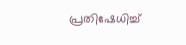പ്രതിഷേധിച്ച്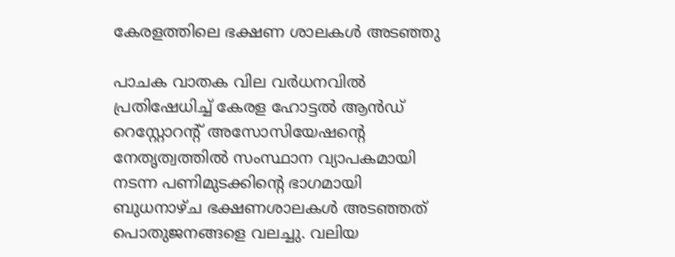കേരളത്തിലെ ഭക്ഷണ ശാലകൾ അടഞ്ഞു

പാചക വാതക വില വർധനവിൽ പ്രതിഷേധിച്ച് കേരള ഹോട്ടൽ ആൻഡ് റെസ്റ്റോറന്റ് അസോസിയേഷൻ്റെ നേതൃത്വത്തിൽ സംസ്ഥാന വ്യാപകമായി നടന്ന പണിമുടക്കിൻ്റെ ഭാഗമായി ബുധനാഴ്‌ച ഭക്ഷണശാലകൾ അടഞ്ഞത്‌ പൊതുജനങ്ങളെ വലച്ചു. വലിയ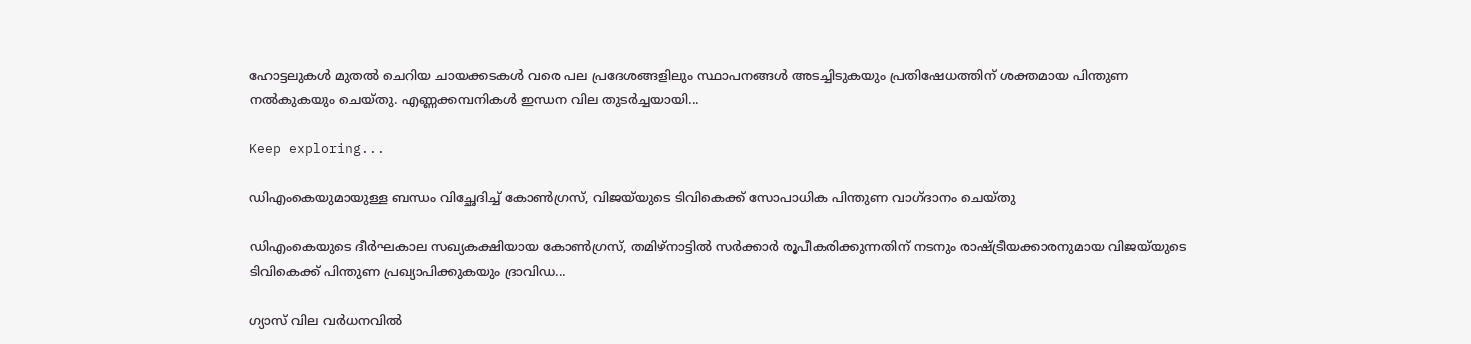ഹോട്ടലുകൾ മുതൽ ചെറിയ ചായക്കടകൾ വരെ പല പ്രദേശങ്ങളിലും സ്ഥാപനങ്ങൾ അടച്ചിടുകയും പ്രതിഷേധത്തിന് ശക്തമായ പിന്തുണ നൽകുകയും ചെയ്‌തു. എണ്ണക്കമ്പനികൾ ഇന്ധന വില തുടർച്ചയായി...

Keep exploring...

ഡിഎംകെയുമായുള്ള ബന്ധം വിച്ഛേദിച്ച് കോൺഗ്രസ്, വിജയ്‌യുടെ ടിവികെക്ക് സോപാധിക പിന്തുണ വാഗ്‌ദാനം ചെയ്‌തു

ഡിഎംകെയുടെ ദീർഘകാല സഖ്യകക്ഷിയായ കോൺഗ്രസ്, തമിഴ്‌നാട്ടിൽ സർക്കാർ രൂപീകരിക്കുന്നതിന് നടനും രാഷ്ട്രീയക്കാരനുമായ വിജയ്‌യുടെ ടിവികെക്ക് പിന്തുണ പ്രഖ്യാപിക്കുകയും ദ്രാവിഡ...

ഗ്യാസ് വില വർധനവിൽ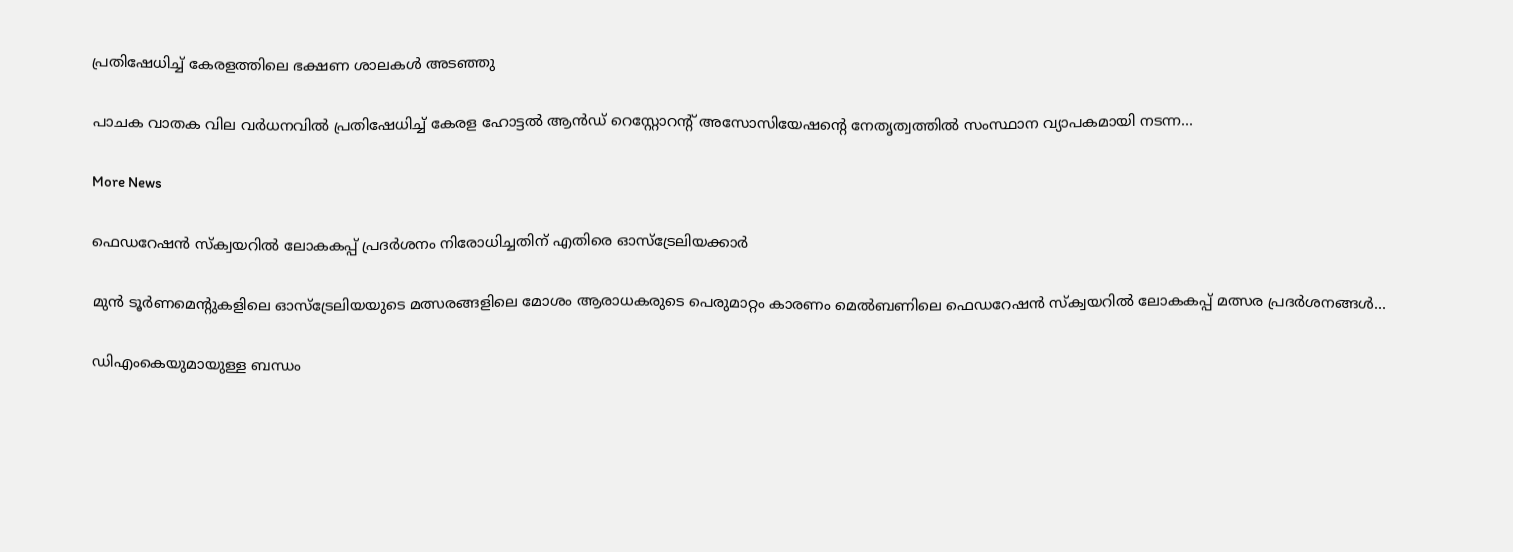പ്രതിഷേധിച്ച് കേരളത്തിലെ ഭക്ഷണ ശാലകൾ അടഞ്ഞു

പാചക വാതക വില വർധനവിൽ പ്രതിഷേധിച്ച് കേരള ഹോട്ടൽ ആൻഡ് റെസ്റ്റോറന്റ് അസോസിയേഷൻ്റെ നേതൃത്വത്തിൽ സംസ്ഥാന വ്യാപകമായി നടന്ന...

More News

ഫെഡറേഷൻ സ്ക്വയറിൽ ലോകകപ്പ് പ്രദർശനം നിരോധിച്ചതിന് എതിരെ ഓസ്‌ട്രേലിയക്കാർ

മുൻ ടൂർണമെന്റുകളിലെ ഓസ്‌ട്രേലിയയുടെ മത്സരങ്ങളിലെ മോശം ആരാധകരുടെ പെരുമാറ്റം കാരണം മെൽബണിലെ ഫെഡറേഷൻ സ്ക്വയറിൽ ലോകകപ്പ് മത്സര പ്രദർശനങ്ങൾ...

ഡിഎംകെയുമായുള്ള ബന്ധം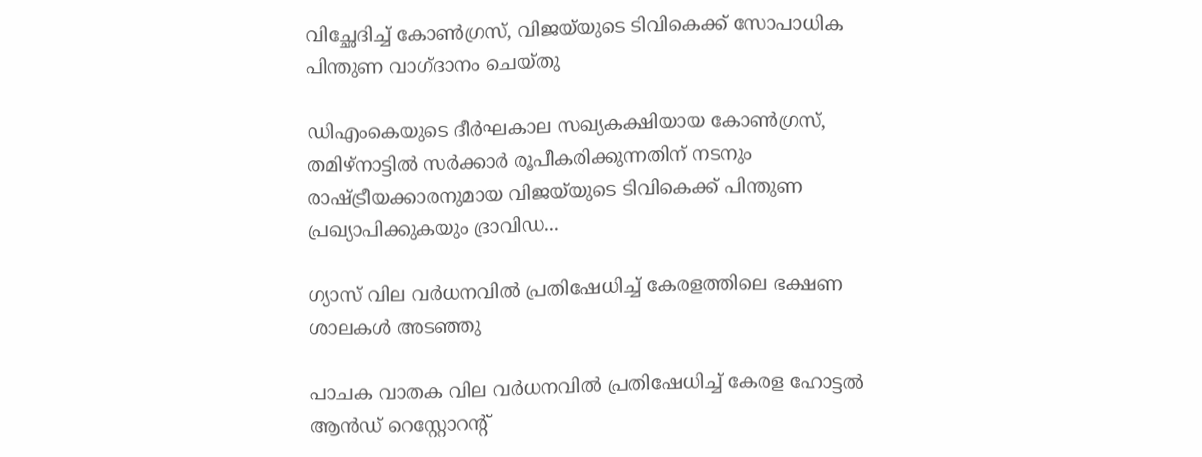വിച്ഛേദിച്ച് കോൺഗ്രസ്, വിജയ്‌യുടെ ടിവികെക്ക് സോപാധിക പിന്തുണ വാഗ്‌ദാനം ചെയ്‌തു

ഡിഎംകെയുടെ ദീർഘകാല സഖ്യകക്ഷിയായ കോൺഗ്രസ്, തമിഴ്‌നാട്ടിൽ സർക്കാർ രൂപീകരിക്കുന്നതിന് നടനും രാഷ്ട്രീയക്കാരനുമായ വിജയ്‌യുടെ ടിവികെക്ക് പിന്തുണ പ്രഖ്യാപിക്കുകയും ദ്രാവിഡ...

ഗ്യാസ് വില വർധനവിൽ പ്രതിഷേധിച്ച് കേരളത്തിലെ ഭക്ഷണ ശാലകൾ അടഞ്ഞു

പാചക വാതക വില വർധനവിൽ പ്രതിഷേധിച്ച് കേരള ഹോട്ടൽ ആൻഡ് റെസ്റ്റോറന്റ്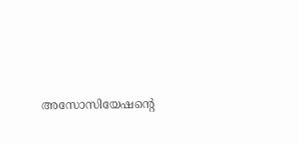അസോസിയേഷൻ്റെ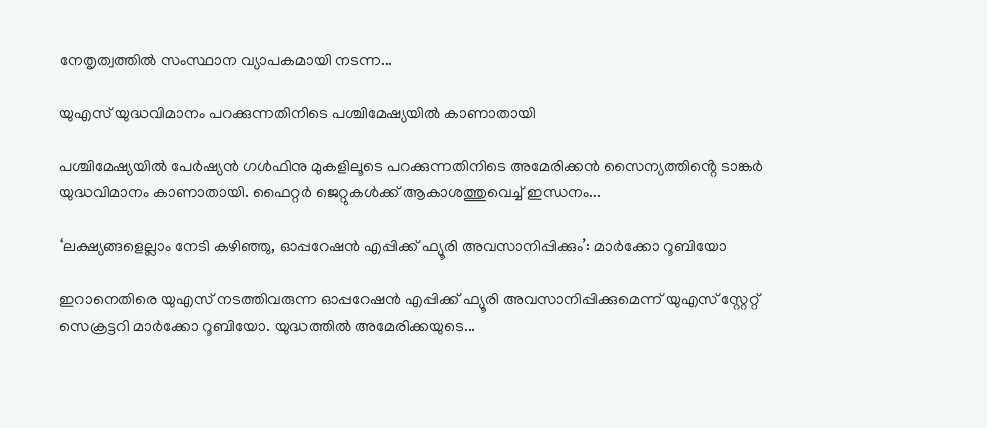നേതൃത്വത്തിൽ സംസ്ഥാന വ്യാപകമായി നടന്ന...

യുഎസ് യുദ്ധവിമാനം പറക്കുന്നതിനിടെ പശ്ചിമേഷ്യയില്‍ കാണാതായി

പശ്ചിമേഷ്യയില്‍ പേര്‍ഷ്യന്‍ ഗള്‍ഫിനു മുകളിലൂടെ പറക്കുന്നതിനിടെ അമേരിക്കന്‍ സൈന്യത്തിൻ്റെ ടാങ്കര്‍ യുദ്ധവിമാനം കാണാതായി. ഫൈറ്റര്‍ ജെറ്റുകള്‍ക്ക് ആകാശത്തുവെച്ച് ഇന്ധനം...

‘ലക്ഷ്യങ്ങളെല്ലാം നേടി കഴിഞ്ഞു, ഓപ്പറേഷന്‍ എപ്പിക്ക് ഫ്യൂരി അവസാനിപ്പിക്കും’: മാര്‍ക്കോ റൂബിയോ

ഇറാനെതിരെ യുഎസ് നടത്തിവരുന്ന ഓപ്പറേഷന്‍ എപ്പിക്ക് ഫ്യൂരി അവസാനിപ്പിക്കുമെന്ന് യുഎസ് സ്റ്റേറ്റ് സെക്രട്ടറി മാര്‍ക്കോ റൂബിയോ. യുദ്ധത്തില്‍ അമേരിക്കയുടെ...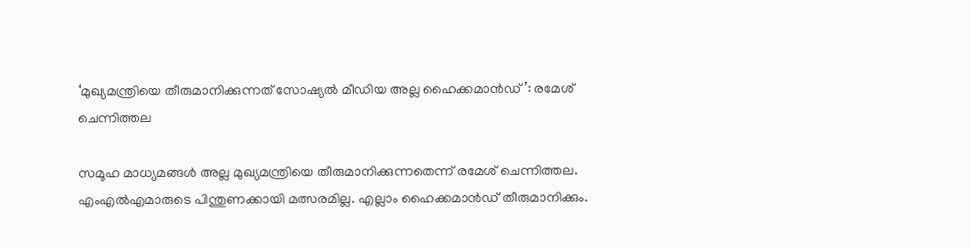‘മുഖ്യമന്ത്രിയെ തീരുമാനിക്കുന്നത് സോഷ്യൽ മീഡിയ അല്ല ഹൈക്കമാൻഡ്’: രമേശ് ചെന്നിത്തല

സമൂഹ മാധ്യമങ്ങൾ അല്ല മുഖ്യമന്ത്രിയെ തീരുമാനിക്കുന്നതെന്ന് രമേശ്‌ ചെന്നിത്തല. എംഎൽഎമാരുടെ പിന്തുണക്കായി മത്സരമില്ല. എല്ലാം ഹൈക്കമാൻഡ് തീരുമാനിക്കും.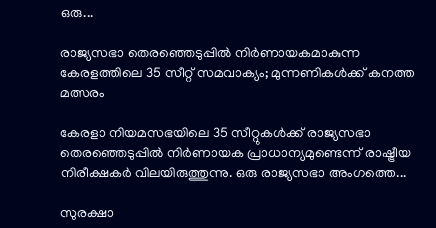ഒരു...

രാജ്യസഭാ തെരഞ്ഞെടുപ്പിൽ നിർണായകമാകുന്ന കേരളത്തിലെ 35 സീറ്റ് സമവാക്യം; മുന്നണികൾക്ക് കനത്ത മത്സരം

കേരളാ നിയമസഭയിലെ 35 സീറ്റുകൾക്ക് രാജ്യസഭാ തെരഞ്ഞെടുപ്പിൽ നിർണായക പ്രാധാന്യമുണ്ടെന്ന് രാഷ്ട്രീയ നിരീക്ഷകർ വിലയിരുത്തുന്നു. ഒരു രാജ്യസഭാ അംഗത്തെ...

സുരക്ഷാ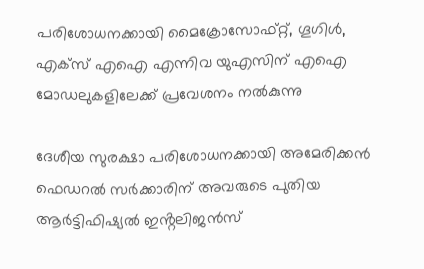പരിശോധനക്കായി മൈക്രോസോഫ്റ്റ്, ഗൂഗിൾ, എക്‌സ് എഐ എന്നിവ യുഎസിന് എഐ മോഡലുകളിലേക്ക് പ്രവേശനം നൽകുന്നു

ദേശീയ സുരക്ഷാ പരിശോധനക്കായി അമേരിക്കൻ ഫെഡറൽ സർക്കാരിന് അവരുടെ പുതിയ ആർട്ടിഫിഷ്യൽ ഇൻ്റലിജൻസ്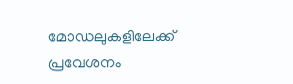മോഡലുകളിലേക്ക് പ്രവേശനം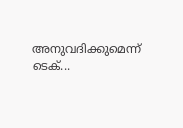അനുവദിക്കുമെന്ന് ടെക്...